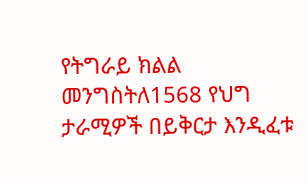የትግራይ ክልል መንግስትለ1568 የህግ ታራሚዎች በይቅርታ እንዲፈቱ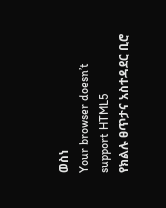ወስነ
Your browser doesn’t support HTML5
የክልሉ ፀጥታና አስተዳደር ቢሮ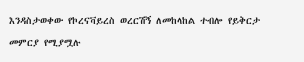እንዳስታወቀው የኮረናቫይረስ ወረርሽኝ ለመከላከል ተብሎ የይቅርታ መምርያ የሚያሟሉ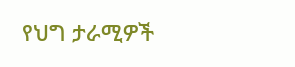የህግ ታራሚዎች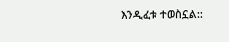እንዲፈቱ ተወስኗል::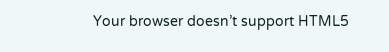Your browser doesn’t support HTML5